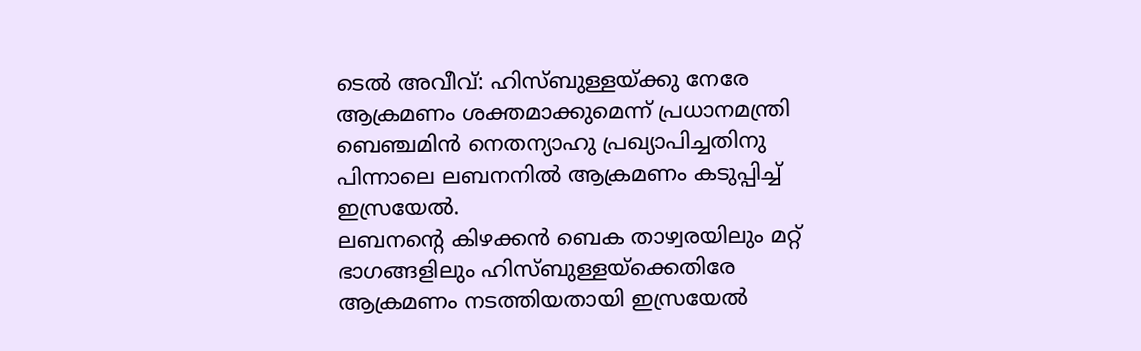ടെൽ അവീവ്: ഹിസ്ബുള്ളയ്ക്കു നേരേ ആക്രമണം ശക്തമാക്കുമെന്ന് പ്രധാനമന്ത്രി ബെഞ്ചമിൻ നെതന്യാഹു പ്രഖ്യാപിച്ചതിനു പിന്നാലെ ലബനനിൽ ആക്രമണം കടുപ്പിച്ച് ഇസ്രയേൽ.
ലബനന്റെ കിഴക്കൻ ബെക താഴ്വരയിലും മറ്റ് ഭാഗങ്ങളിലും ഹിസ്ബുള്ളയ്ക്കെതിരേ ആക്രമണം നടത്തിയതായി ഇസ്രയേൽ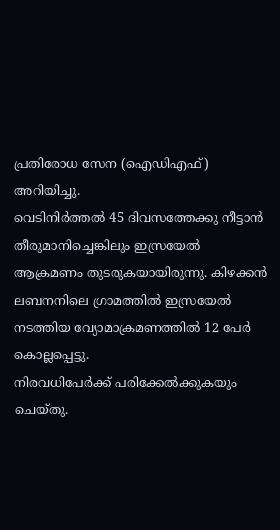പ്രതിരോധ സേന (ഐഡിഎഫ്) അറിയിച്ചു.
വെടിനിർത്തൽ 45 ദിവസത്തേക്കു നീട്ടാൻ തീരുമാനിച്ചെങ്കിലും ഇസ്രയേൽ ആക്രമണം തുടരുകയായിരുന്നു. കിഴക്കൻ ലബനനിലെ ഗ്രാമത്തിൽ ഇസ്രയേൽ നടത്തിയ വ്യോമാക്രമണത്തിൽ 12 പേർ കൊല്ലപ്പെട്ടു.
നിരവധിപേർക്ക് പരിക്കേൽക്കുകയും ചെയ്തു.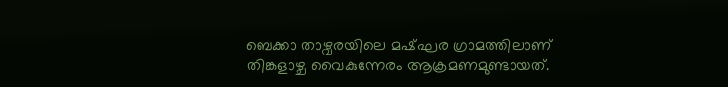ബെക്കാ താഴ്വരയിലെ മഷ്ഘര ഗ്രാമത്തിലാണ് തിങ്കളാഴ്ച വൈകുന്നേരം ആക്രമണമുണ്ടായത്.